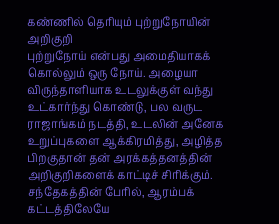கண்ணில் தெரியும் புற்றுநோயின் அறிகுறி
புற்றுநோய் என்பது அமைதியாகக் கொல்லும் ஒரு நோய். அழையா விருந்தாளியாக உடலுக்குள் வந்து உட்கார்ந்து கொண்டு, பல வருட ராஜாங்கம் நடத்தி, உடலின் அனேக உறுப்புகளை ஆக்கிரமித்து, அழித்த பிறகுதான் தன் அரக்கத்தனத்தின் அறிகுறிகளைக் காட்டிச் சிரிக்கும். சந்தேகத்தின் பேரில், ஆரம்பக் கட்டத்திலேயே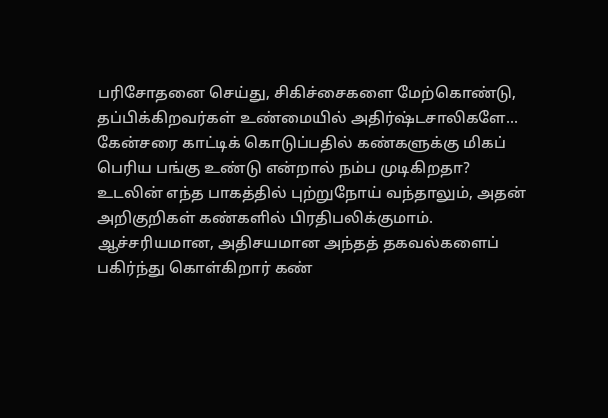பரிசோதனை செய்து, சிகிச்சைகளை மேற்கொண்டு, தப்பிக்கிறவர்கள் உண்மையில் அதிர்ஷ்டசாலிகளே...
கேன்சரை காட்டிக் கொடுப்பதில் கண்களுக்கு மிகப் பெரிய பங்கு உண்டு என்றால் நம்ப முடிகிறதா?
உடலின் எந்த பாகத்தில் புற்றுநோய் வந்தாலும், அதன் அறிகுறிகள் கண்களில் பிரதிபலிக்குமாம். ஆச்சரியமான, அதிசயமான அந்தத் தகவல்களைப் பகிர்ந்து கொள்கிறார் கண்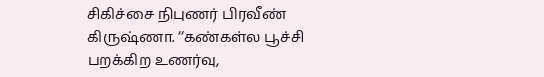சிகிச்சை நிபுணர் பிரவீண் கிருஷ்ணா. ‘‘கண்கள்ல பூச்சி பறக்கிற உணர்வு,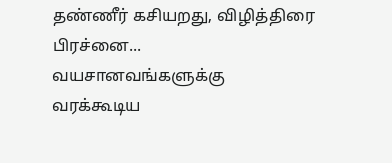தண்ணீர் கசியறது, விழித்திரை பிரச்னை... வயசானவங்களுக்கு வரக்கூடிய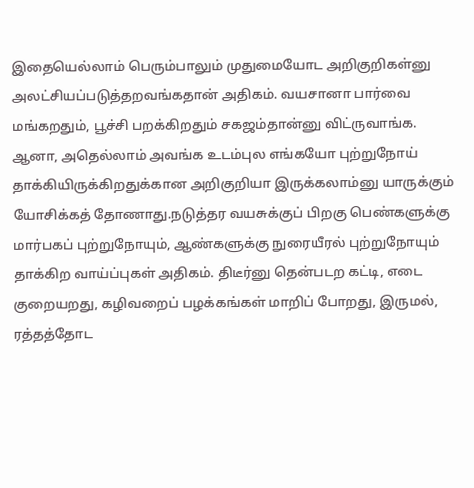இதையெல்லாம் பெரும்பாலும் முதுமையோட அறிகுறிகள்னு அலட்சியப்படுத்தறவங்கதான் அதிகம். வயசானா பார்வை மங்கறதும், பூச்சி பறக்கிறதும் சகஜம்தான்னு விட்ருவாங்க.
ஆனா, அதெல்லாம் அவங்க உடம்புல எங்கயோ புற்றுநோய் தாக்கியிருக்கிறதுக்கான அறிகுறியா இருக்கலாம்னு யாருக்கும் யோசிக்கத் தோணாது.நடுத்தர வயசுக்குப் பிறகு பெண்களுக்கு மார்பகப் புற்றுநோயும், ஆண்களுக்கு நுரையீரல் புற்றுநோயும் தாக்கிற வாய்ப்புகள் அதிகம். திடீர்னு தென்படற கட்டி, எடை குறையறது, கழிவறைப் பழக்கங்கள் மாறிப் போறது, இருமல், ரத்தத்தோட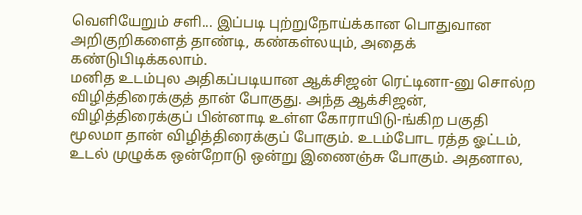வெளியேறும் சளி... இப்படி புற்றுநோய்க்கான பொதுவான அறிகுறிகளைத் தாண்டி, கண்கள்லயும், அதைக் கண்டுபிடிக்கலாம்.
மனித உடம்புல அதிகப்படியான ஆக்சிஜன் ரெட்டினா-னு சொல்ற விழித்திரைக்குத் தான் போகுது. அந்த ஆக்சிஜன், விழித்திரைக்குப் பின்னாடி உள்ள கோராயிடு-ங்கிற பகுதி மூலமா தான் விழித்திரைக்குப் போகும். உடம்போட ரத்த ஓட்டம், உடல் முழுக்க ஒன்றோடு ஒன்று இணைஞ்சு போகும். அதனால,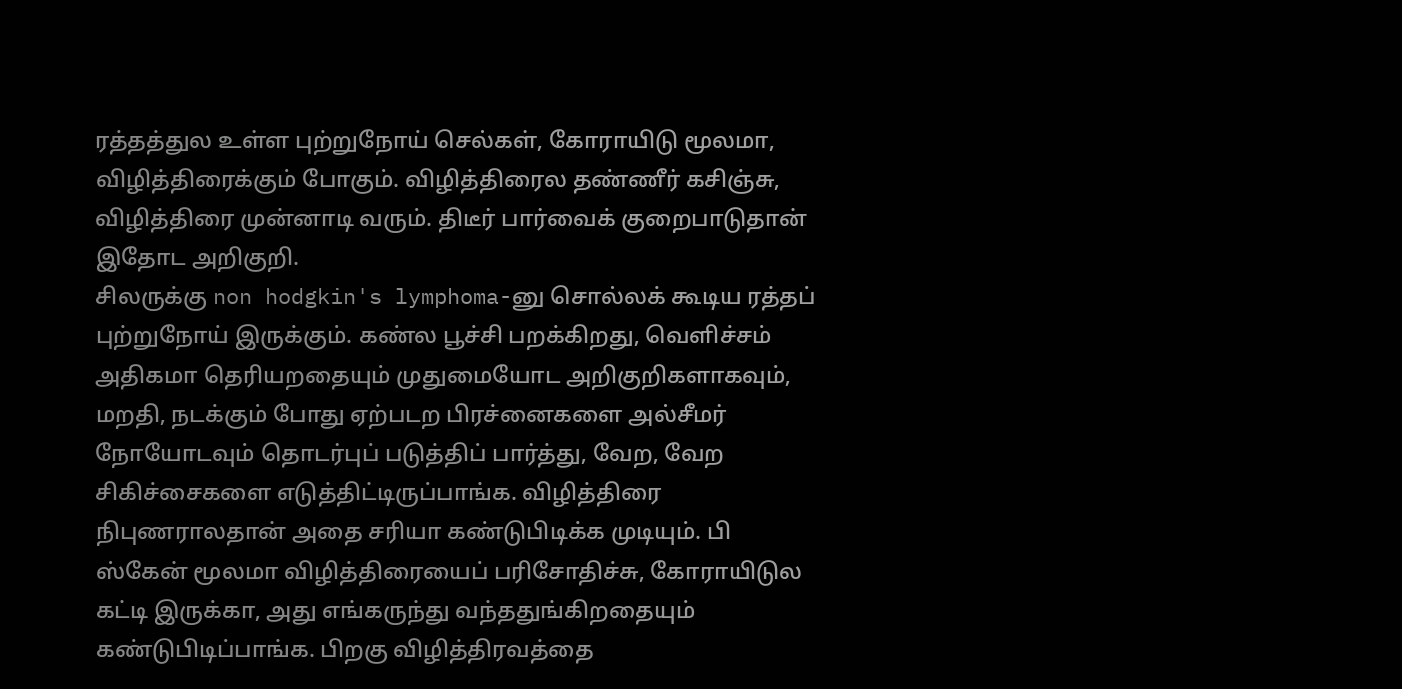ரத்தத்துல உள்ள புற்றுநோய் செல்கள், கோராயிடு மூலமா, விழித்திரைக்கும் போகும். விழித்திரைல தண்ணீர் கசிஞ்சு, விழித்திரை முன்னாடி வரும். திடீர் பார்வைக் குறைபாடுதான் இதோட அறிகுறி.
சிலருக்கு non hodgkin's lymphoma-னு சொல்லக் கூடிய ரத்தப் புற்றுநோய் இருக்கும். கண்ல பூச்சி பறக்கிறது, வெளிச்சம் அதிகமா தெரியறதையும் முதுமையோட அறிகுறிகளாகவும், மறதி, நடக்கும் போது ஏற்படற பிரச்னைகளை அல்சீமர் நோயோடவும் தொடர்புப் படுத்திப் பார்த்து, வேற, வேற சிகிச்சைகளை எடுத்திட்டிருப்பாங்க. விழித்திரை நிபுணராலதான் அதை சரியா கண்டுபிடிக்க முடியும். பி ஸ்கேன் மூலமா விழித்திரையைப் பரிசோதிச்சு, கோராயிடுல கட்டி இருக்கா, அது எங்கருந்து வந்ததுங்கிறதையும் கண்டுபிடிப்பாங்க. பிறகு விழித்திரவத்தை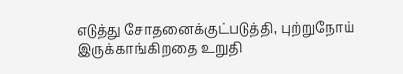எடுத்து சோதனைக்குட்படுத்தி, புற்றுநோய் இருக்காங்கிறதை உறுதி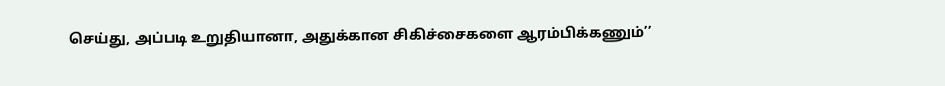செய்து, அப்படி உறுதியானா, அதுக்கான சிகிச்சைகளை ஆரம்பிக்கணும்’’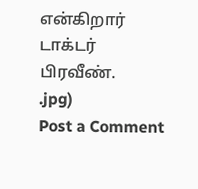என்கிறார் டாக்டர்
பிரவீண்.
.jpg)
Post a Comment